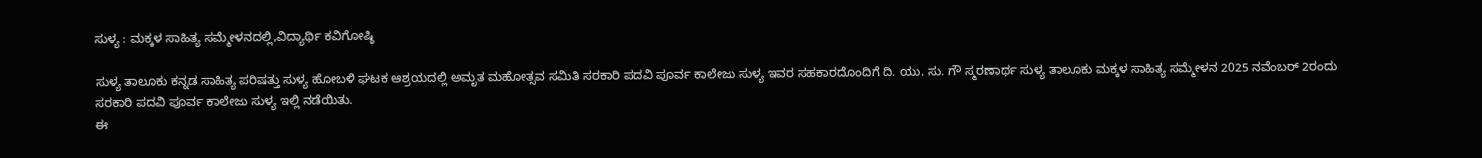ಸುಳ್ಯ : ಮಕ್ಕಳ ಸಾಹಿತ್ಯ ಸಮ್ಮೇಳನದಲ್ಲಿ,ವಿದ್ಯಾರ್ಥಿ ಕವಿಗೋಷ್ಠಿ

ಸುಳ್ಯ ತಾಲೂಕು ಕನ್ನಡ ಸಾಹಿತ್ಯ ಪರಿಷತ್ತು ಸುಳ್ಯ ಹೋಬಳಿ ಘಟಕ ಆಶ್ರಯದಲ್ಲಿ ಅಮೃತ ಮಹೋತ್ಸವ ಸಮಿತಿ ಸರಕಾರಿ ಪದವಿ ಪೂರ್ವ ಕಾಲೇಜು ಸುಳ್ಯ ಇವರ ಸಹಕಾರದೊಂದಿಗೆ ದಿ. ಯು. ಸು. ಗೌ ಸ್ಮರಣಾರ್ಥ ಸುಳ್ಯ ತಾಲೂಕು ಮಕ್ಕಳ ಸಾಹಿತ್ಯ ಸಮ್ಮೇಳನ 2025 ನವೆಂಬರ್ 2ರಂದು
ಸರಕಾರಿ ಪದವಿ ಪೂರ್ವ ಕಾಲೇಜು ಸುಳ್ಯ ಇಲ್ಲಿ ನಡೆಯಿತು.
ಈ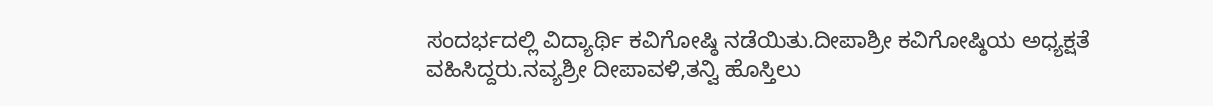ಸಂದರ್ಭದಲ್ಲಿ ವಿದ್ಯಾರ್ಥಿ ಕವಿಗೋಷ್ಠಿ ನಡೆಯಿತು.ದೀಪಾಶ್ರೀ ಕವಿಗೋಷ್ಠಿಯ ಅಧ್ಯಕ್ಷತೆ ವಹಿಸಿದ್ದರು.ನವ್ಯಶ್ರೀ ದೀಪಾವಳಿ,ತನ್ವಿ ಹೊಸ್ತಿಲು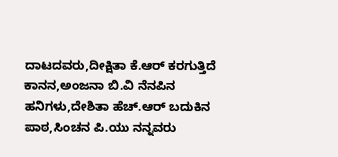ದಾಟದವರು,ದೀಕ್ಷಿತಾ ಕೆ.ಆರ್ ಕರಗುತ್ತಿದೆ ಕಾನನ,ಅಂಜನಾ ಬಿ.ವಿ ನೆನಪಿನ‌ ಹನಿಗಳು,ದೇಶಿತಾ ಹೆಚ್.ಆರ್ ಬದುಕಿನ ಪಾಠ,ಸಿಂಚನ ಪಿ.ಯು ನನ್ನವರು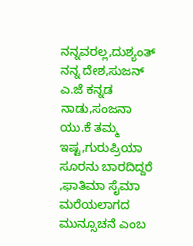ನನ್ನವರಲ್ಲ,ದುಶ್ಯಂತ್ ನನ್ನ ದೇಶ,ಸುಜನ್ ಎ.ಜೆ ಕನ್ನಡ ನಾಡು,ಸಂಜನಾ ಯು.ಕೆ ತಮ್ಮ ಇಷ್ಟ,ಗುರುಪ್ರಿಯಾ ಸೂರನು ಬಾರದಿದ್ದರೆ ,ಫಾತಿಮಾ ಸೈಮಾ ಮರೆಯಲಾಗದ ಮುನ್ಸೂಚನೆ ಎಂಬ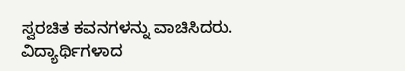ಸ್ವರಚಿತ ಕವನಗಳನ್ನು ವಾಚಿಸಿದರು.
ವಿದ್ಯಾರ್ಥಿಗಳಾದ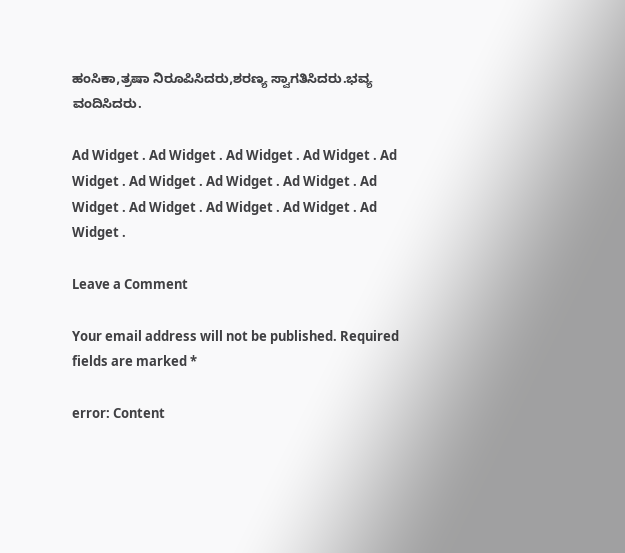ಹಂಸಿಕಾ,ತ್ರಷಾ ನಿರೂಪಿಸಿದರು,ಶರಣ್ಯ ಸ್ವಾಗತಿಸಿದರು.ಭವ್ಯ ವಂದಿಸಿದರು.

Ad Widget . Ad Widget . Ad Widget . Ad Widget . Ad Widget . Ad Widget . Ad Widget . Ad Widget . Ad Widget . Ad Widget . Ad Widget . Ad Widget . Ad Widget .

Leave a Comment

Your email address will not be published. Required fields are marked *

error: Content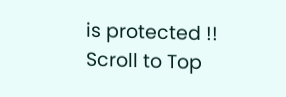is protected !!
Scroll to Top